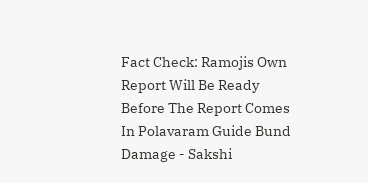Fact Check: Ramojis Own Report Will Be Ready Before The Report Comes In Polavaram Guide Bund Damage - Sakshi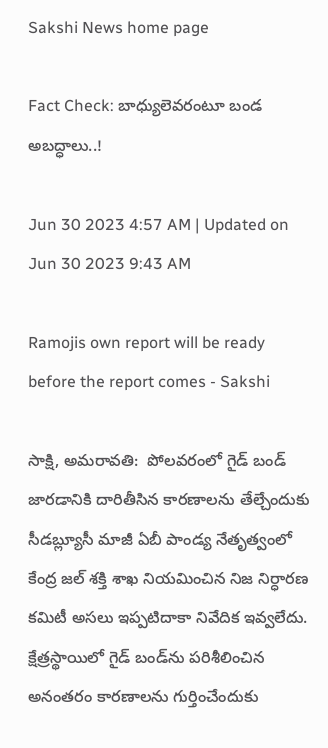Sakshi News home page

Fact Check: బాధ్యులెవరంటూ బండ అబద్ధాలు..!

Jun 30 2023 4:57 AM | Updated on Jun 30 2023 9:43 AM

Ramojis own report will be ready before the report comes - Sakshi

సాక్షి, అమరావతి:  పోలవరంలో గైడ్‌ బండ్‌ జారడానికి దారితీసిన కారణాలను తేల్చేందుకు సీడబ్ల్యూసీ మాజీ ఏబీ పాండ్య నేతృత్వంలో కేంద్ర జల్‌ శక్తి శాఖ నియమించిన నిజ నిర్ధారణ కమిటీ అసలు ఇప్పటిదాకా నివేదిక ఇవ్వలేదు. క్షేత్రస్థాయిలో గైడ్‌ బండ్‌ను పరిశీలించిన అనంతరం కారణాలను గుర్తించేందుకు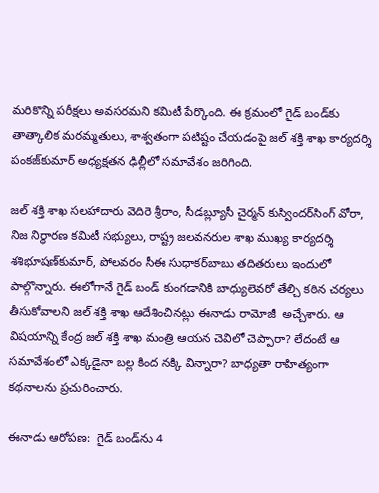మరికొన్ని పరీక్షలు అవసరమని కమిటీ పేర్కొంది. ఈ క్రమంలో గైడ్‌ బండ్‌కు తాత్కాలిక మరమ్మతులు, శాశ్వతంగా పటిష్టం చేయడంపై జల్‌ శక్తి శాఖ కార్యదర్శి పంకజ్‌కుమార్‌ అధ్యక్షతన ఢిల్లీలో సమావేశం జరిగింది.

జల్‌ శక్తి శాఖ సలహాదారు వెదిరె శ్రీరాం, సీడబ్ల్యూసీ చైర్మన్‌ కుస్విందర్‌సింగ్‌ వోరా, నిజ నిర్ధారణ కమిటీ సభ్యులు, రాష్ట్ర జలవనరుల శాఖ ముఖ్య కార్యదర్శి శశిభూషణ్‌కుమార్, పోలవరం సీఈ సుధాకర్‌బాబు తదితరులు ఇందులో పాల్గొన్నారు. ఈలోగానే గైడ్‌ బండ్‌ కుంగడానికి బాధ్యులెవరో తేల్చి కఠిన చర్యలు తీసుకోవాలని జల్‌ శక్తి శాఖ ఆదేశించినట్లు ఈనాడు రామోజీ  అచ్చేశారు. ఆ విషయాన్ని కేంద్ర జల్‌ శక్తి శాఖ మంత్రి ఆయన చెవిలో చెప్పారా? లేదంటే ఆ సమావేశంలో ఎక్కడైనా బల్ల కింద నక్కి విన్నారా? బాధ్యతా రాహిత్యంగా కథనాలను ప్రచురించారు.

ఈనాడు ఆరోపణ:  గైడ్‌ బండ్‌ను 4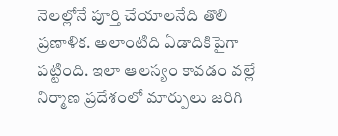నెలల్లోనే పూర్తి చేయాలనేది తొలి ప్రణాళిక. అలాంటిది ఏడాదికిపైగా పట్టింది. ఇలా ఆలస్యం కావడం వల్లే నిర్మాణ ప్రదేశంలో మార్పులు జరిగి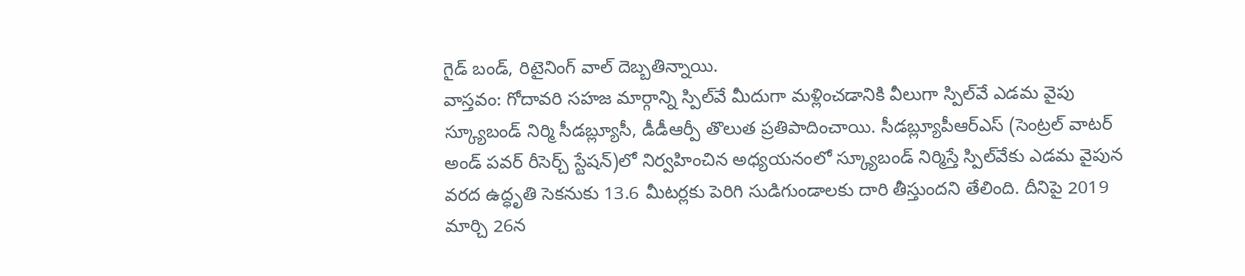గైడ్‌ బండ్, రిటైనింగ్‌ వాల్‌ దెబ్బతిన్నాయి.
వాస్తవం: గోదావరి సహజ మార్గాన్ని స్పిల్‌వే మీదుగా మళ్లించడానికి వీలుగా స్పిల్‌వే ఎడమ వైపు స్క్యూబండ్‌ నిర్మి సీడబ్ల్యూసీ, డీడీఆర్పీ తొలుత ప్రతిపాదించాయి. సీడబ్ల్యూపీఆర్‌ఎస్‌ (సెంట్రల్‌ వాటర్‌ అండ్‌ పవర్‌ రీసెర్చ్‌ స్టేషన్‌)లో నిర్వహించిన అధ్యయనంలో స్క్యూబండ్‌ నిర్మిస్తే స్పిల్‌వేకు ఎడమ వైపున వరద ఉద్ధృతి సెకనుకు 13.6 మీటర్లకు పెరిగి సుడిగుండాలకు దారి తీస్తుందని తేలింది. దీనిపై 2019 మార్చి 26న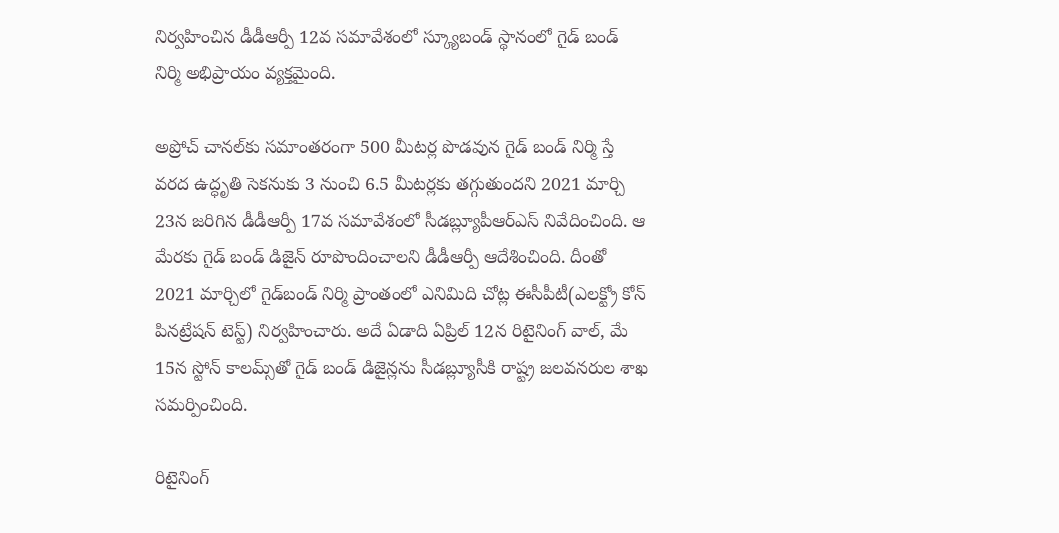నిర్వహించిన డీడీఆర్పీ 12వ సమావేశంలో స్క్యూబండ్‌ స్థానంలో గైడ్‌ బండ్‌ నిర్మి అభిప్రాయం వ్యక్తమైంది.

అప్రోచ్‌ చానల్‌కు సమాంతరంగా 500 మీటర్ల పొడవున గైడ్‌ బండ్‌ నిర్మి స్తే వరద ఉద్ధృతి సెకనుకు 3 నుంచి 6.5 మీటర్లకు తగ్గుతుందని 2021 మార్చి 23న జరిగిన డీడీఆర్పీ 17వ సమావేశంలో సీడబ్ల్యూపీఆర్‌ఎస్‌ నివేదించింది. ఆ మేరకు గైడ్‌ బండ్‌ డిజైన్‌ రూపొందించాలని డీడీఆర్పీ ఆదేశించింది. దీంతో 2021 మార్చిలో గైడ్‌బండ్‌ నిర్మి ప్రాంతంలో ఎనిమిది చోట్ల ఈసీపీటీ(ఎలక్ట్రో కోన్‌ పినట్రేషన్‌ టెస్ట్‌) నిర్వహించారు. అదే ఏడాది ఏప్రిల్‌ 12న రిటైనింగ్‌ వాల్, మే 15న స్టోన్‌ కాలమ్స్‌తో గైడ్‌ బండ్‌ డిజైన్లను సీడబ్ల్యూసీకి రాష్ట్ర జలవనరుల శాఖ సమర్పించింది.

రిటైనింగ్‌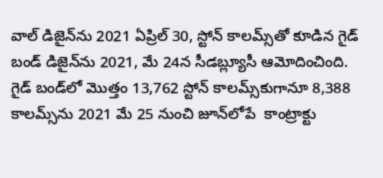వాల్‌ డిజైన్‌ను 2021 ఏప్రిల్‌ 30, స్టోన్‌ కాలమ్స్‌తో కూడిన గైడ్‌ బండ్‌ డిజైన్‌ను 2021, మే 24న సీడబ్ల్యూసీ ఆమోదించింది. గైడ్‌ బండ్‌లో మొత్తం 13,762 స్టోన్‌ కాలమ్స్‌కుగానూ 8,388 కాలమ్స్‌ను 2021 మే 25 నుంచి జూన్‌లోపే  కాంట్రాక్టు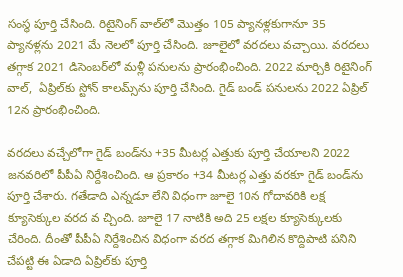సంస్థ పూర్తి చేసింది. రిటైనింగ్‌ వాల్‌లో మొత్తం 105 ప్యానళ్లకుగానూ 35 ప్యానళ్లను 2021 మే నెలలో పూర్తి చేసింది. జూలైలో వరదలు వచ్చాయి. వరదలు తగ్గాక 2021 డిసెంబర్‌లో మళ్లీ పనులను ప్రారంభించింది. 2022 మార్చికి రిటైనింగ్‌ వాల్,  ఏప్రిల్‌కు స్టోన్‌ కాలమ్స్‌ను పూర్తి చేసింది. గైడ్‌ బండ్‌ పనులను 2022 ఏప్రిల్‌ 12న ప్రారంభించింది.

వరదలు వచ్చేలోగా గైడ్‌ బండ్‌ను +35 మీటర్ల ఎత్తుకు పూర్తి చేయాలని 2022 జనవరిలో పీపీఏ నిర్దేశించింది. ఆ ప్రకారం +34 మీటర్ల ఎత్తు వరకూ గైడ్‌ బండ్‌ను పూర్తి చేశారు. గతేడాది ఎన్నడూ లేని విధంగా జూలై 10న గోదావరికి లక్ష క్యూసెక్కుల వరద వ చ్చింది. జూలై 17 నాటికి అది 25 లక్షల క్యూసెక్కులకు చేరింది. దీంతో పీపీఏ నిర్దేశించిన విధంగా వరద తగ్గాక మిగిలిన కొద్దిపాటి పనిని చేపట్టి ఈ ఏడాది ఏప్రిల్‌కు పూర్తి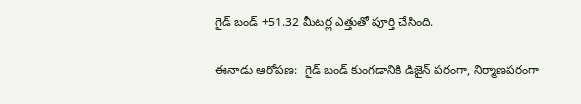గైడ్‌ బండ్‌ +51.32 మీటర్ల ఎత్తుతో పూర్తి చేసింది.

ఈనాడు ఆరోపణ:  గైడ్‌ బండ్‌ కుంగడానికి డిజైన్‌ పరంగా, నిర్మాణపరంగా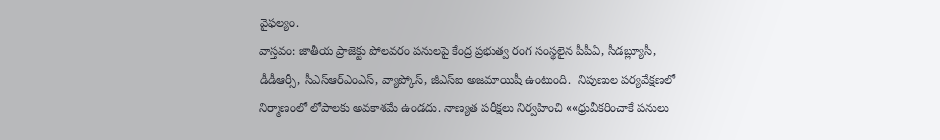వైఫల్యం.
వాస్తవం: జాతీయ ప్రాజెక్టు పోలవరం పనులపై కేంద్ర ప్రభుత్వ రంగ సంస్థలైన పీపీఏ, సీడబ్ల్యూసీ, డీడీఆర్సీ, సీఎస్‌ఆర్‌ఎంఎస్, వ్యాప్కోస్, జీఎస్‌ఐ అజమాయిషీ ఉంటుంది.  నిపుణుల పర్యవేక్షణలో నిర్మాణంలో లోపాలకు అవకాశమే ఉండదు. నాణ్యత పరీక్షలు నిర్వహించి ««ధ్రువీకరించాకే పనులు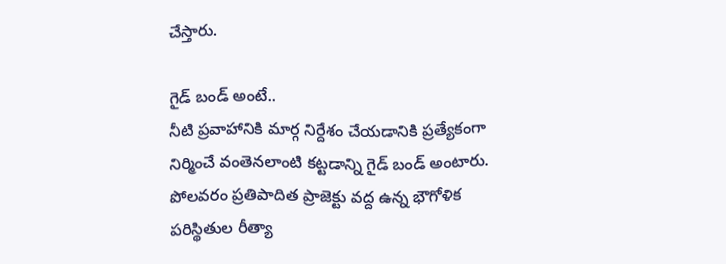చేస్తారు.

గైడ్‌ బండ్‌ అంటే..
నీటి ప్రవాహానికి మార్గ నిర్దేశం చేయడానికి ప్రత్యేకంగా నిర్మించే వంతెనలాంటి కట్టడాన్ని గైడ్‌ బండ్‌ అంటారు. పోలవరం ప్రతిపాదిత ప్రాజెక్టు వద్ద ఉన్న భౌగోళిక పరిస్థితుల రీత్యా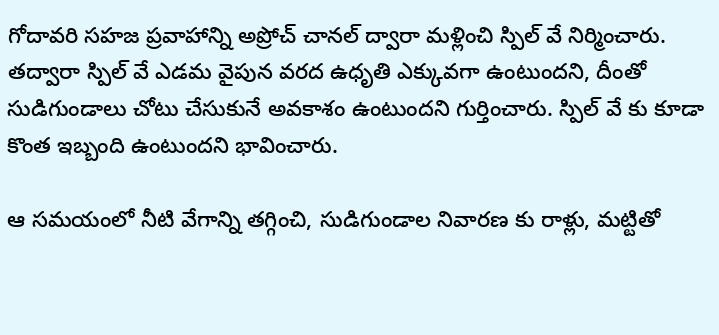గోదావరి సహజ ప్రవాహాన్ని అప్రోచ్‌ చానల్‌ ద్వారా మళ్లించి స్పిల్‌ వే నిర్మించారు. తద్వారా స్పిల్‌ వే ఎడమ వైపున వరద ఉధృతి ఎక్కువగా ఉంటుందని, దీంతో సుడిగుండాలు చోటు చేసుకునే అవకాశం ఉంటుందని గుర్తించారు. స్పిల్‌ వే కు కూడా కొంత ఇబ్బంది ఉంటుందని భావించారు.

ఆ సమయంలో నీటి వేగాన్ని తగ్గించి, సుడిగుండాల నివారణ కు రాళ్లు, మట్టితో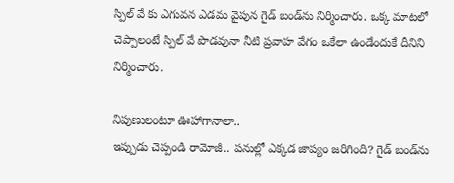స్పిల్‌ వే కు ఎగువన ఎడమ వైపున గైడ్‌ బండ్‌ను నిర్మించారు. ఒక్క మాటలో చెప్పాలంటే స్పిల్‌ వే పొడవునా నీటి ప్రవాహ వేగం ఒకేలా ఉండేందుకే దీనిని నిర్మించారు.

నిపుణులంటూ ఊహాగానాలా..
ఇప్పుడు చెప్పండి రామోజీ.. పనుల్లో ఎక్కడ జాప్యం జరిగింది? గైడ్‌ బండ్‌ను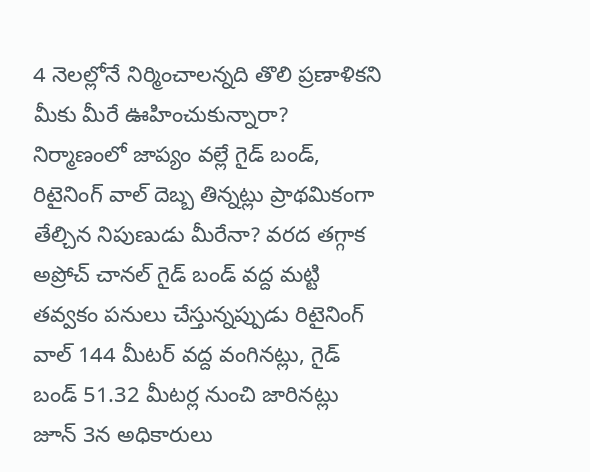4 నెలల్లోనే నిర్మించాలన్నది తొలి ప్రణాళికని మీకు మీరే ఊహించుకున్నారా? నిర్మాణంలో జాప్యం వల్లే గైడ్‌ బండ్, రిటైనింగ్‌ వాల్‌ దెబ్బ తిన్నట్లు ప్రాథమికంగా తేల్చిన నిపుణుడు మీరేనా? వరద తగ్గాక అప్రోచ్‌ చానల్‌ గైడ్‌ బండ్‌ వద్ద మట్టి తవ్వకం పనులు చేస్తున్నప్పుడు రిటైనింగ్‌ వాల్‌ 144 మీటర్‌ వద్ద వంగినట్లు, గైడ్‌ బండ్‌ 51.32 మీటర్ల నుంచి జారినట్లు జూన్‌ 3న అధికారులు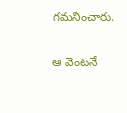గమనించారు.

ఆ వెంటనే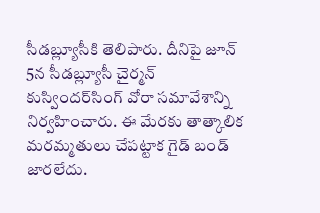సీడబ్ల్యూసీకి తెలిపారు. దీనిపై జూన్‌ 5న సీడబ్ల్యూసీ చైర్మన్‌ కుస్విందర్‌సింగ్‌ వోరా సమావేశాన్ని నిర్వహించారు. ఈ మేరకు తాత్కాలిక మరమ్మతులు చేపట్టాక గైడ్‌ బండ్‌ జారలేదు.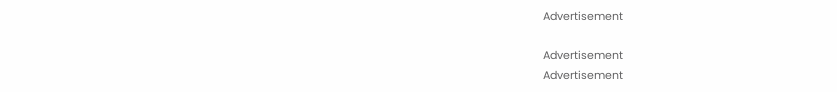Advertisement

Advertisement
Advertisement